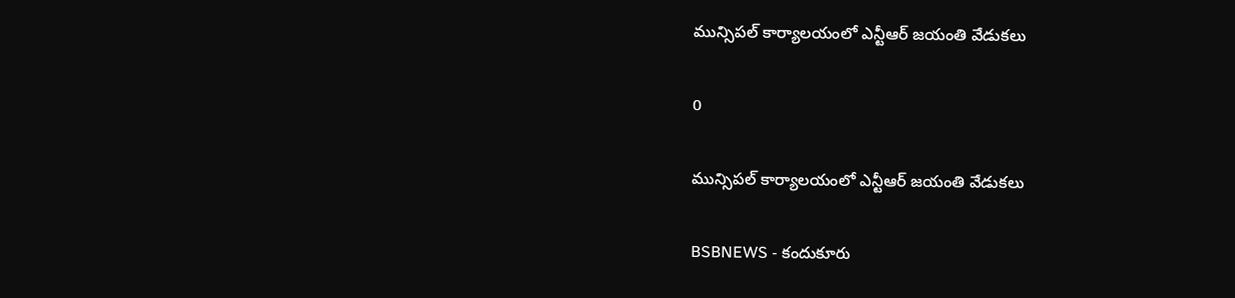మున్సిపల్ కార్యాలయంలో ఎన్టీఆర్ జయంతి వేడుకలు

0

మున్సిపల్ కార్యాలయంలో ఎన్టీఆర్ జయంతి వేడుకలు

BSBNEWS - కందుకూరు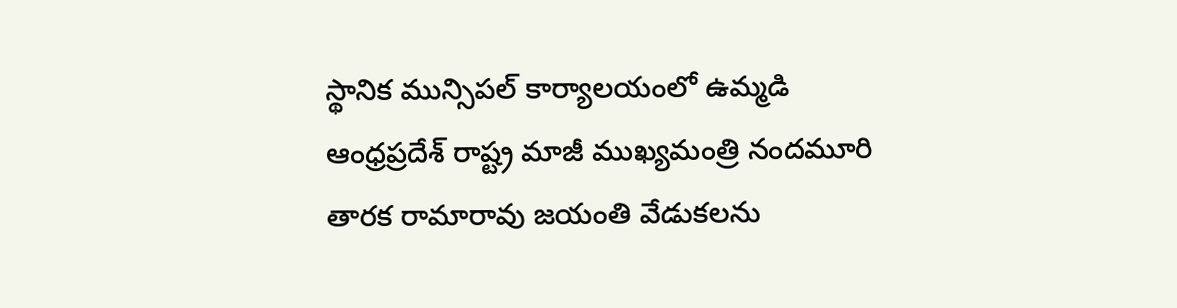స్థానిక మున్సిపల్ కార్యాలయంలో ఉమ్మడి ఆంధ్రప్రదేశ్ రాష్ట్ర మాజీ ముఖ్యమంత్రి నందమూరి తారక రామారావు జయంతి వేడుకలను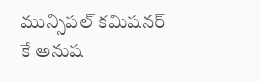మున్సిపల్ కమిషనర్ కే అనుష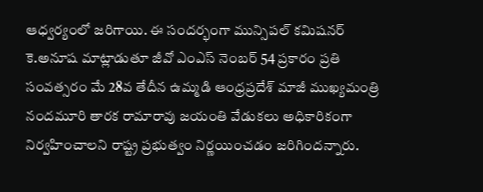ఆధ్వర్యంలో జరిగాయి. ఈ సందర్భంగా మున్సిపల్ కమిషనర్ కె.అనూష మాట్లాడుతూ జీవో ఎంఎస్ నెంబర్ 54 ప్రకారం ప్రతి సంవత్సరం మే 28వ తేదీన ఉమ్మడి ఆంధ్రప్రదేశ్ మాజీ ముఖ్యమంత్రి నందమూరి తారక రామారావు జయంతి వేడుకలు అధికారికంగా నిర్వహించాలని రాష్ట్ర ప్రభుత్వం నిర్ణయించడం జరిగిందన్నారు.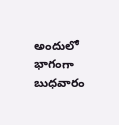అందులో భాగంగా బుధవారం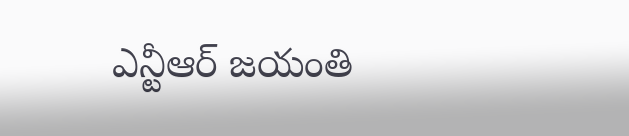ఎన్టీఆర్ జయంతి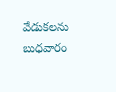వేడుకలను బుధవారం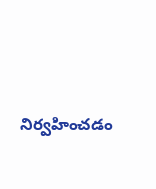నిర్వహించడం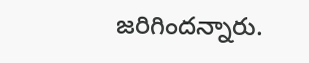జరిగిందన్నారు.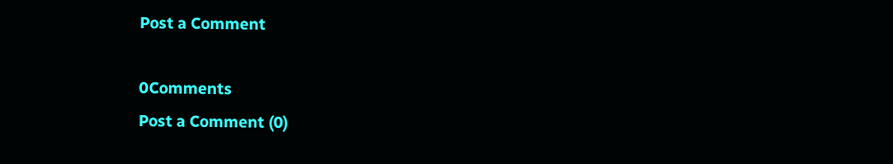Post a Comment

0Comments
Post a Comment (0)